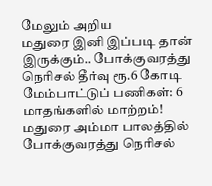மேலும் அறிய
மதுரை இனி இப்படி தான் இருக்கும்.. போக்குவரத்து நெரிசல் தீர்வு ரூ.6 கோடி மேம்பாட்டுப் பணிகள்: 6 மாதங்களில் மாற்றம்!
மதுரை அம்மா பாலத்தில் போக்குவரத்து நெரிசல்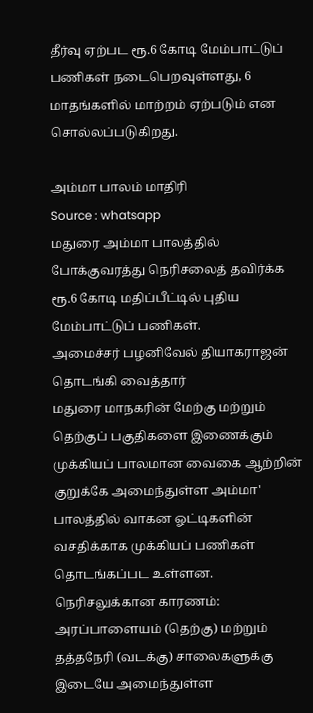தீர்வு ஏற்பட ரூ.6 கோடி மேம்பாட்டுப் பணிகள் நடைபெறவுள்ளது, 6 மாதங்களில் மாற்றம் ஏற்படும் என சொல்லப்படுகிறது.

அம்மா பாலம் மாதிரி
Source : whatsapp
மதுரை அம்மா பாலத்தில் போக்குவரத்து நெரிசலைத் தவிர்க்க ரூ.6 கோடி மதிப்பீட்டில் புதிய மேம்பாட்டுப் பணிகள்.
அமைச்சர் பழனிவேல் தியாகராஜன் தொடங்கி வைத்தார்
மதுரை மாநகரின் மேற்கு மற்றும் தெற்குப் பகுதிகளை இணைக்கும் முக்கியப் பாலமான வைகை ஆற்றின் குறுக்கே அமைந்துள்ள அம்மா' பாலத்தில் வாகன ஓட்டிகளின் வசதிக்காக முக்கியப் பணிகள் தொடங்கப்பட உள்ளன.
நெரிசலுக்கான காரணம்:
அரப்பாளையம் (தெற்கு) மற்றும் தத்தநேரி (வடக்கு) சாலைகளுக்கு இடையே அமைந்துள்ள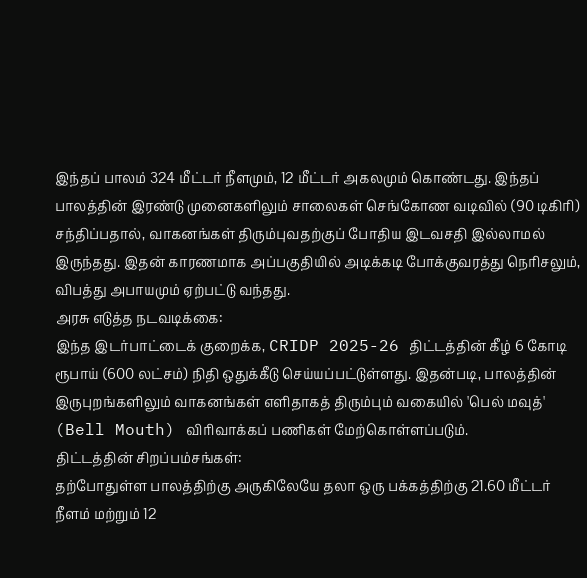இந்தப் பாலம் 324 மீட்டர் நீளமும், 12 மீட்டர் அகலமும் கொண்டது. இந்தப் பாலத்தின் இரண்டு முனைகளிலும் சாலைகள் செங்கோண வடிவில் (90 டிகிரி) சந்திப்பதால், வாகனங்கள் திரும்புவதற்குப் போதிய இடவசதி இல்லாமல் இருந்தது. இதன் காரணமாக அப்பகுதியில் அடிக்கடி போக்குவரத்து நெரிசலும், விபத்து அபாயமும் ஏற்பட்டு வந்தது.
அரசு எடுத்த நடவடிக்கை:
இந்த இடர்பாட்டைக் குறைக்க, CRIDP 2025-26 திட்டத்தின் கீழ் 6 கோடி ரூபாய் (600 லட்சம்) நிதி ஒதுக்கீடு செய்யப்பட்டுள்ளது. இதன்படி, பாலத்தின் இருபுறங்களிலும் வாகனங்கள் எளிதாகத் திரும்பும் வகையில் 'பெல் மவுத்' (Bell Mouth) விரிவாக்கப் பணிகள் மேற்கொள்ளப்படும்.
திட்டத்தின் சிறப்பம்சங்கள்:
தற்போதுள்ள பாலத்திற்கு அருகிலேயே தலா ஒரு பக்கத்திற்கு 21.60 மீட்டர் நீளம் மற்றும் 12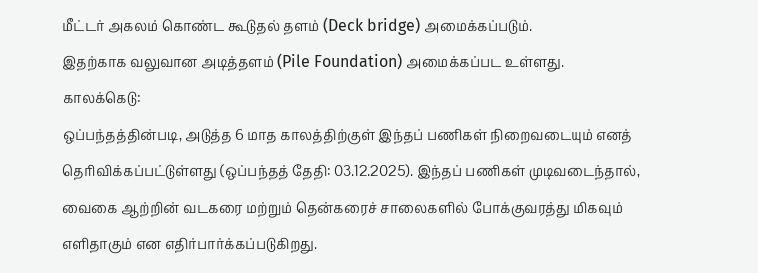மீட்டர் அகலம் கொண்ட கூடுதல் தளம் (Deck bridge) அமைக்கப்படும்.
இதற்காக வலுவான அடித்தளம் (Pile Foundation) அமைக்கப்பட உள்ளது.
காலக்கெடு:
ஒப்பந்தத்தின்படி, அடுத்த 6 மாத காலத்திற்குள் இந்தப் பணிகள் நிறைவடையும் எனத் தெரிவிக்கப்பட்டுள்ளது (ஒப்பந்தத் தேதி: 03.12.2025). இந்தப் பணிகள் முடிவடைந்தால், வைகை ஆற்றின் வடகரை மற்றும் தென்கரைச் சாலைகளில் போக்குவரத்து மிகவும் எளிதாகும் என எதிர்பார்க்கப்படுகிறது.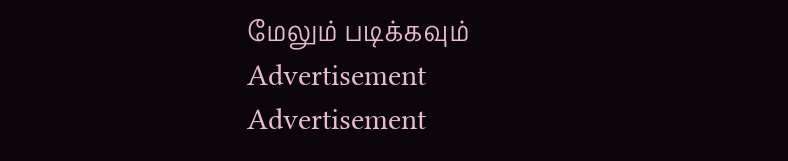மேலும் படிக்கவும்
Advertisement
Advertisement